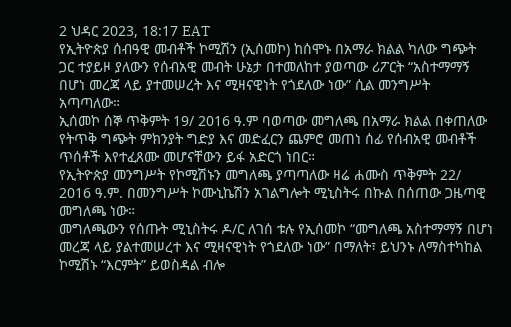2 ህዳር 2023, 18:17 EAT
የኢትዮጵያ ሰብዓዊ መብቶች ኮሚሽን (ኢሰመኮ) ከሰሞኑ በአማራ ክልል ካለው ግጭት ጋር ተያይዞ ያለውን የሰብአዊ መብት ሁኔታ በተመለከተ ያወጣው ሪፖርት “አስተማማኝ በሆነ መረጃ ላይ ያተመሠረት እና ሚዛናዊነት የጎደለው ነው” ሲል መንግሥት አጣጣለው።
ኢሰመኮ ሰኞ ጥቅምት 19/ 2016 ዓ.ም ባወጣው መግለጫ በአማራ ክልል በቀጠለው የትጥቅ ግጭት ምክንያት ግድያ እና መድፈርን ጨምሮ መጠነ ሰፊ የሰብአዊ መብቶች ጥሰቶች እየተፈጸሙ መሆናቸውን ይፋ አድርጎ ነበር።
የኢትዮጵያ መንግሥት የኮሚሽኑን መግለጫ ያጣጣለው ዛሬ ሐሙስ ጥቅምት 22/ 2016 ዓ.ም. በመንግሥት ኮሙኒኬሽን አገልግሎት ሚኒስትሩ በኩል በሰጠው ጋዜጣዊ መግለጫ ነው።
መግለጫውን የሰጡት ሚኒስትሩ ዶ/ር ለገሰ ቱሉ የኢሰመኮ “መግለጫ አስተማማኝ በሆነ መረጃ ላይ ያልተመሠረተ እና ሚዛናዊነት የጎደለው ነው” በማለት፣ ይህንኑ ለማስተካከል ኮሚሽኑ “እርምት” ይወስዳል ብሎ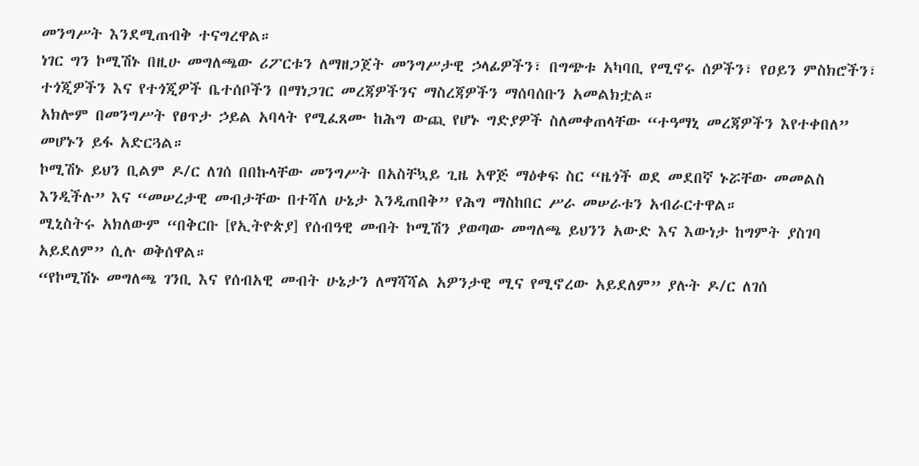መንግሥት እንደሚጠብቅ ተናግረዋል።
ነገር ግን ኮሚሽኑ በዚሁ መግለጫው ሪፖርቱን ለማዘጋጀት መንግሥታዊ ኃላፊዎችን፣ በግጭቱ አካባቢ የሚኖሩ ሰዎችን፣ የዐይን ምስክሮችን፣ ተጎጂዎችን እና የተጎጂዎች ቤተሰቦችን በማነጋገር መረጃዎችንና ማስረጃዎችን ማሰባሰቡን አመልክቷል።
አክሎም በመንግሥት የፀጥታ ኃይል አባላት የሚፈጸሙ ከሕግ ውጪ የሆኑ ግድያዎች ስለመቀጠላቸው “ተዓማኒ መረጃዎችን እየተቀበለ” መሆኑን ይፋ አድርጓል።
ኮሚሽኑ ይህን ቢልም ዶ/ር ለገሰ በበኩላቸው መንግሥት በአስቸኳይ ጊዜ አዋጅ ማዕቀፍ ስር “ዜጎች ወደ መደበኛ ኑሯቸው መመልስ እንዲችሉ” እና “መሠረታዊ መብታቸው በተሻለ ሁኔታ እንዲጠበቅ” የሕግ ማስከበር ሥራ መሠራቱን አብራርተዋል።
ሚኒስትሩ አክለውም “በቅርቡ [የኢትዮጵያ] የሰብዓዊ መብት ኮሚሽን ያወጣው መግለጫ ይህንን አውድ እና እውነታ ከግምት ያስገባ አይደለም” ሲሉ ወቅሰዋል።
“የኮሚሽኑ መግለጫ ገንቢ እና የሰብአዊ መብት ሁኔታን ለማሻሻል አዎንታዊ ሚና የሚኖረው አይደለም” ያሉት ዶ/ር ለገሰ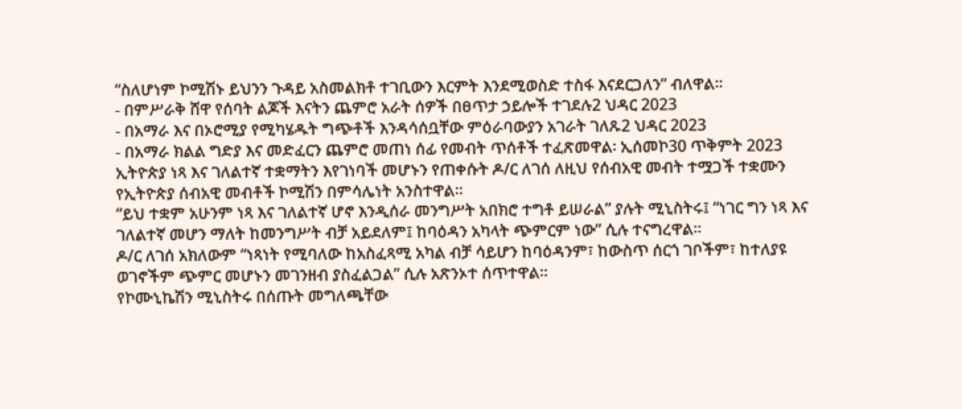“ስለሆነም ኮሚሽኑ ይህንን ጉዳይ አስመልክቶ ተገቢውን እርምት እንደሚወስድ ተስፋ እናደርጋለን” ብለዋል።
- በምሥራቅ ሸዋ የሰባት ልጆች እናትን ጨምሮ አራት ሰዎች በፀጥታ ኃይሎች ተገደሉ2 ህዳር 2023
- በአማራ እና በኦሮሚያ የሚካሄዱት ግጭቶች እንዳሳሰቧቸው ምዕራባውያን አገራት ገለጹ2 ህዳር 2023
- በአማራ ክልል ግድያ እና መድፈርን ጨምሮ መጠነ ሰፊ የመብት ጥሰቶች ተፈጽመዋል፡ ኢሰመኮ30 ጥቅምት 2023
ኢትዮጵያ ነጻ እና ገለልተኛ ተቋማትን እየገነባች መሆኑን የጠቀሱት ዶ/ር ለገሰ ለዚህ የሰብአዊ መብት ተሟጋች ተቋሙን የኢትዮጵያ ሰብአዊ መብቶች ኮሚሽን በምሳሌነት አንስተዋል።
“ይህ ተቋም አሁንም ነጻ እና ገለልተኛ ሆኖ እንዲሰራ መንግሥት አበክሮ ተግቶ ይሠራል” ያሉት ሚኒስትሩ፤ “ነገር ግን ነጻ እና ገለልተኛ መሆን ማለት ከመንግሥት ብቻ አይደለም፤ ከባዕዳን አካላት ጭምርም ነው” ሲሉ ተናግረዋል።
ዶ/ር ለገሰ አክለውም “ነጻነት የሚባለው ከአስፈጻሚ አካል ብቻ ሳይሆን ከባዕዳንም፣ ከውስጥ ሰርጎ ገቦችም፣ ከተለያዩ ወገኖችም ጭምር መሆኑን መገንዘብ ያስፈልጋል” ሲሉ አጽንኦተ ሰጥተዋል።
የኮሙኒኬሽን ሚኒስትሩ በሰጡት መግለጫቸው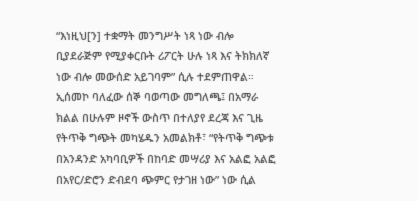“እነዚህ[ን] ተቋማት መንግሥት ነጻ ነው ብሎ ቢያደራጅም የሚያቀርቡት ሪፖርት ሁሉ ነጻ እና ትክክለኛ ነው ብሎ መውሰድ አይገባም” ሲሉ ተደምጠዋል።
ኢሰመኮ ባለፈው ሰኞ ባወጣው መግለጫ፤ በአማራ ክልል በሁሉም ዞኖች ውስጥ በተለያየ ደረጃ እና ጊዜ የትጥቅ ግጭት መካሄዱን አመልክቶ፣ “የትጥቅ ግጭቱ በአንዳንድ አካባቢዎች በከባድ መሣሪያ እና አልፎ አልፎ በአየር/ድሮን ድብደባ ጭምር የታገዘ ነው” ነው ሲል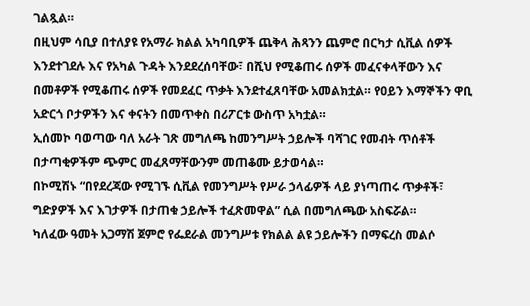ገልጿል።
በዚህም ሳቢያ በተለያዩ የአማራ ክልል አካባቢዎች ጨቅላ ሕጻንን ጨምሮ በርካታ ሲቪል ሰዎች እንደተገደሉ እና የአካል ጉዳት እንደደረሰባቸው፣ በሺህ የሚቆጠሩ ሰዎች መፈናቀላቸውን እና በመቶዎች የሚቆጠሩ ሰዎች የመደፈር ጥቃት እንደተፈጸባቸው አመልክቷል። የዐይን እማኞችን ዋቢ አድርጎ ቦታዎችን እና ቀናትን በመጥቀስ በሪፖርቱ ውስጥ አካቷል።
ኢሰመኮ ባወጣው ባለ አራት ገጽ መግለጫ ከመንግሥት ኃይሎች ባሻገር የመብት ጥሰቶች በታጣቂዎችም ጭምር መፈጸማቸውንም መጠቆሙ ይታወሳል።
በኮሚሽኑ “በየደረጃው የሚገኙ ሲቪል የመንግሥት የሥራ ኃላፊዎች ላይ ያነጣጠሩ ጥቃቶች፣ ግድያዎች እና እገታዎች በታጠቁ ኃይሎች ተፈጽመዋል” ሲል በመግለጫው አስፍሯል።
ካለፈው ዓመት አጋማሽ ጀምሮ የፌደራል መንግሥቱ የክልል ልዩ ኃይሎችን በማፍረስ መልሶ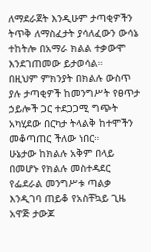ለማደራጀት እንዲሁም ታጣቂዎችን ትጥቅ ለማስፈታት ያሳለፈውን ውሳኔ ተከትሎ በአማራ ክልል ተቃውሞ እንደገጠመው ይታወሳል።
በዚህም ምክንያት በክልሉ ውስጥ ያሉ ታጣቂዎች ከመንግሥት የፀጥታ ኃይሎች ጋር ተደጋጋሚ ግጭት አካሂደው በርካታ ትላልቅ ከተሞችን መቆጣጠር ችለው ነበር።
ሁኔታው ከክልሉ አቅም በላይ በመሆኑ የክልሉ መስተዳደር የፌደራል መንግሥቱ ጣልቃ እንዲገባ ጠይቆ የአስቸኳይ ጊዜ አዋጅ ታውጆ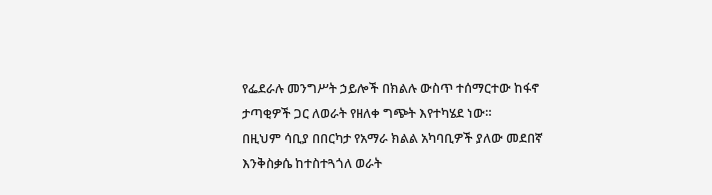የፌደራሉ መንግሥት ኃይሎች በክልሉ ውስጥ ተሰማርተው ከፋኖ ታጣቂዎች ጋር ለወራት የዘለቀ ግጭት እየተካሄደ ነው።
በዚህም ሳቢያ በበርካታ የአማራ ክልል አካባቢዎች ያለው መደበኛ እንቅስቃሴ ከተስተጓጎለ ወራት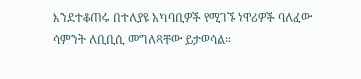እንደተቆጠሩ በተለያዩ አካባቢዎች የሚገኙ ነዋሪዎች ባለፈው ሳምንት ለቢቢሲ መግለጻቸው ይታወሳል።